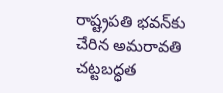రాష్ట్రపతి భవన్‌కు చేరిన అమరావతి చట్టబద్ధత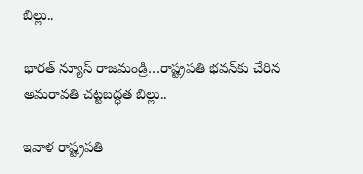బిల్లు..

భారత్ న్యూస్ రాజమండ్రి…రాష్ట్రపతి భవన్‌కు చేరిన అమరావతి చట్టబద్ధత బిల్లు..

ఇవాళ రాష్ట్రపతి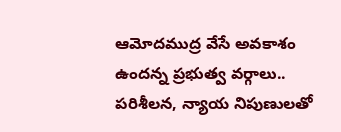ఆమోదముద్ర వేసే అవకాశం ఉందన్న ప్రభుత్వ వర్గాలు.. పరిశీలన, న్యాయ నిపుణులతో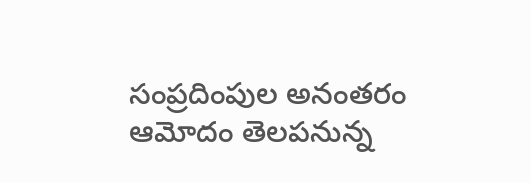సంప్రదింపుల అనంతరం ఆమోదం తెలపనున్న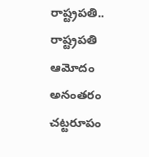రాష్ట్రపతి.. రాష్ట్రపతి ఆమోదం అనంతరం చట్టరూపం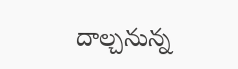దాల్చనున్న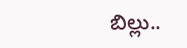బిల్లు..